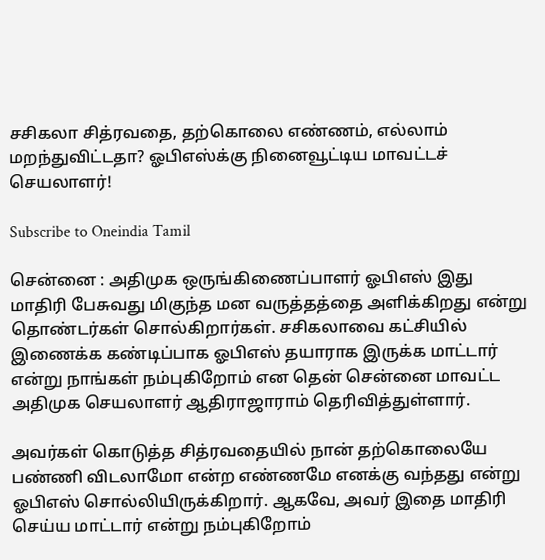சசிகலா சித்ரவதை, தற்கொலை எண்ணம், எல்லாம் மறந்துவிட்டதா? ஓபிஎஸ்க்கு நினைவூட்டிய மாவட்டச் செயலாளர்!

Subscribe to Oneindia Tamil

சென்னை : அதிமுக ஒருங்கிணைப்பாளர் ஓபிஎஸ் இது மாதிரி பேசுவது மிகுந்த மன வருத்தத்தை அளிக்கிறது என்று தொண்டர்கள் சொல்கிறார்கள். சசிகலாவை கட்சியில் இணைக்க கண்டிப்பாக ஓபிஎஸ் தயாராக இருக்க மாட்டார் என்று நாங்கள் நம்புகிறோம் என தென் சென்னை மாவட்ட அதிமுக செயலாளர் ஆதிராஜாராம் தெரிவித்துள்ளார்.

அவர்கள் கொடுத்த சித்ரவதையில் நான் தற்கொலையே பண்ணி விடலாமோ என்ற எண்ணமே எனக்கு வந்தது என்று ஓபிஎஸ் சொல்லியிருக்கிறார். ஆகவே, அவர் இதை மாதிரி செய்ய மாட்டார் என்று நம்புகிறோம்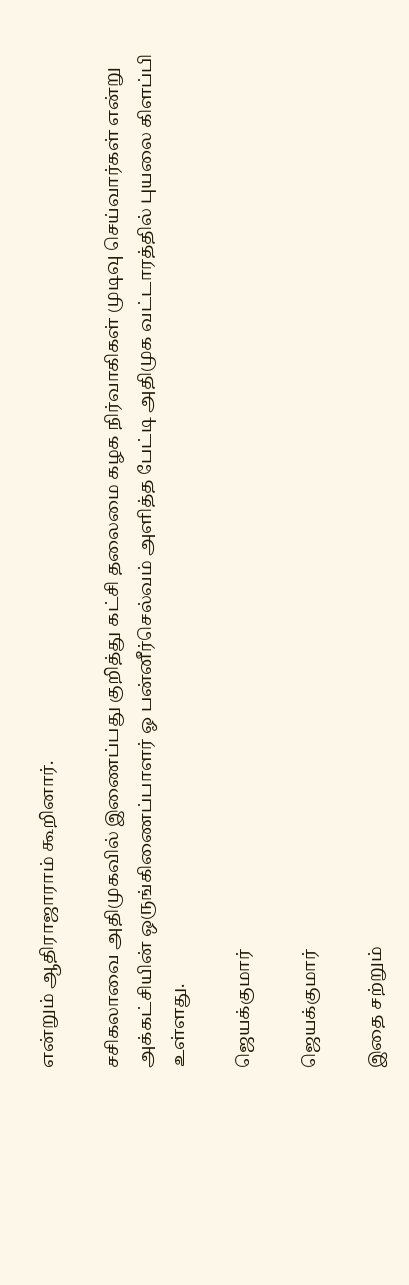என்றும் ஆதிராஜாராம் கூறினார்.

சசிகலாவை அதிமுகவில் இணைப்பது குறித்து கட்சி தலைமை கழக நிர்வாகிகள் முடிவு செய்வார்கள் என்று அக்கட்சியின் ஒருங்கிணைப்பாளர் ஓ பன்னீர்செல்வம் அளித்த பேட்டி அதிமுக வட்டாரத்தில் புயலை கிளப்பி உள்ளது.

ஜெயக்குமார்

ஜெயக்குமார்

இதை சற்றும்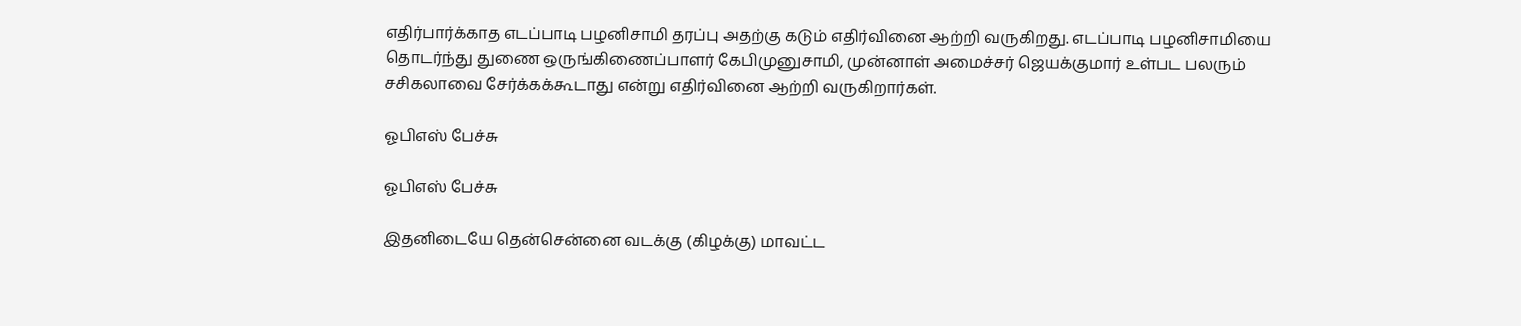எதிர்பார்க்காத எடப்பாடி பழனிசாமி தரப்பு அதற்கு கடும் எதிர்வினை ஆற்றி வருகிறது. எடப்பாடி பழனிசாமியை தொடர்ந்து துணை ஒருங்கிணைப்பாளர் கேபிமுனுசாமி, முன்னாள் அமைச்சர் ஜெயக்குமார் உள்பட பலரும் சசிகலாவை சேர்க்கக்கூடாது என்று எதிர்வினை ஆற்றி வருகிறார்கள்.

ஓபிஎஸ் பேச்சு

ஓபிஎஸ் பேச்சு

இதனிடையே தென்சென்னை வடக்கு (கிழக்கு) மாவட்ட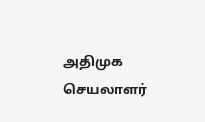அதிமுக செயலாளர்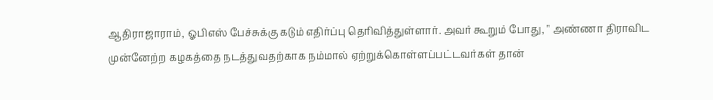ஆதிராஜாராம், ஓபிஎஸ் பேச்சுக்கு கடும் எதிர்ப்பு தெரிவித்துள்ளார். அவர் கூறும் போது, " அண்ணா திராவிட முன்னேற்ற கழகத்தை நடத்துவதற்காக நம்மால் ஏற்றுக்கொள்ளப்பட்டவர்கள் தான்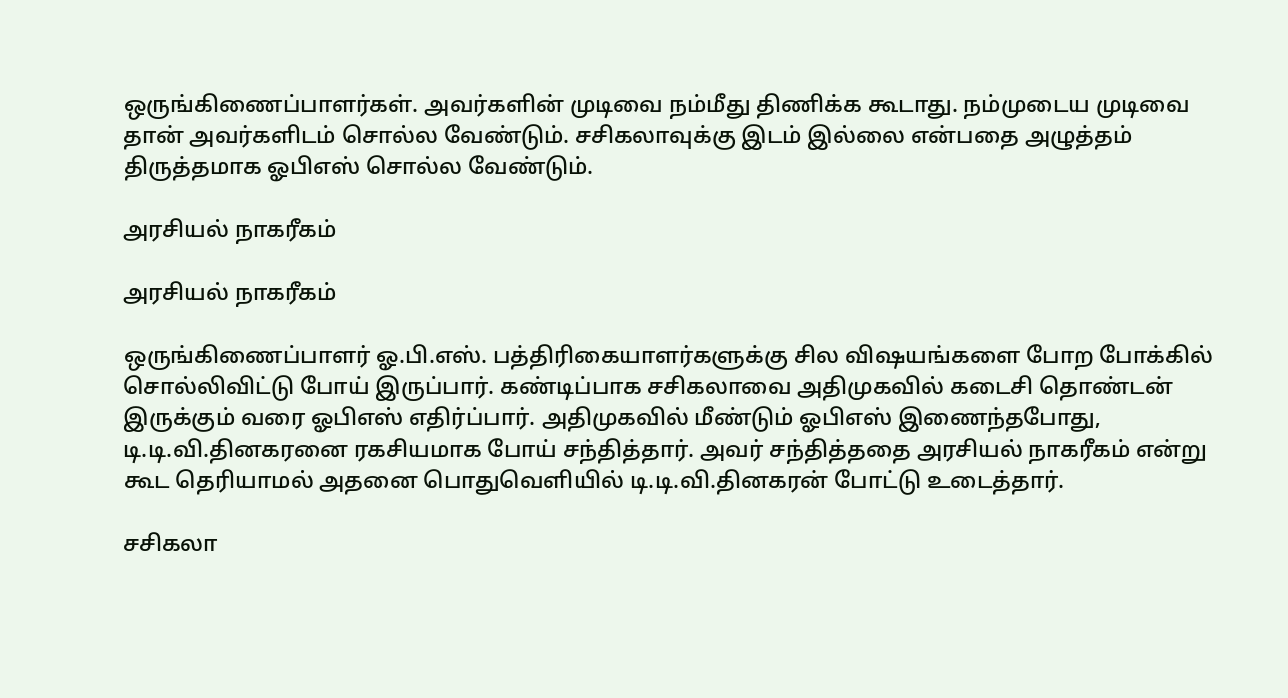ஒருங்கிணைப்பாளர்கள். அவர்களின் முடிவை நம்மீது திணிக்க கூடாது. நம்முடைய முடிவை தான் அவர்களிடம் சொல்ல வேண்டும். சசிகலாவுக்கு இடம் இல்லை என்பதை அழுத்தம் திருத்தமாக ஓபிஎஸ் சொல்ல வேண்டும்.

அரசியல் நாகரீகம்

அரசியல் நாகரீகம்

ஒருங்கிணைப்பாளர் ஓ.பி.எஸ். பத்திரிகையாளர்களுக்கு சில விஷயங்களை போற போக்கில் சொல்லிவிட்டு போய் இருப்பார். கண்டிப்பாக சசிகலாவை அதிமுகவில் கடைசி தொண்டன் இருக்கும் வரை ஓபிஎஸ் எதிர்ப்பார். அதிமுகவில் மீண்டும் ஓபிஎஸ் இணைந்தபோது, டி.டி.வி.தினகரனை ரகசியமாக போய் சந்தித்தார். அவர் சந்தித்ததை அரசியல் நாகரீகம் என்று கூட தெரியாமல் அதனை பொதுவெளியில் டி.டி.வி.தினகரன் போட்டு உடைத்தார்.

சசிகலா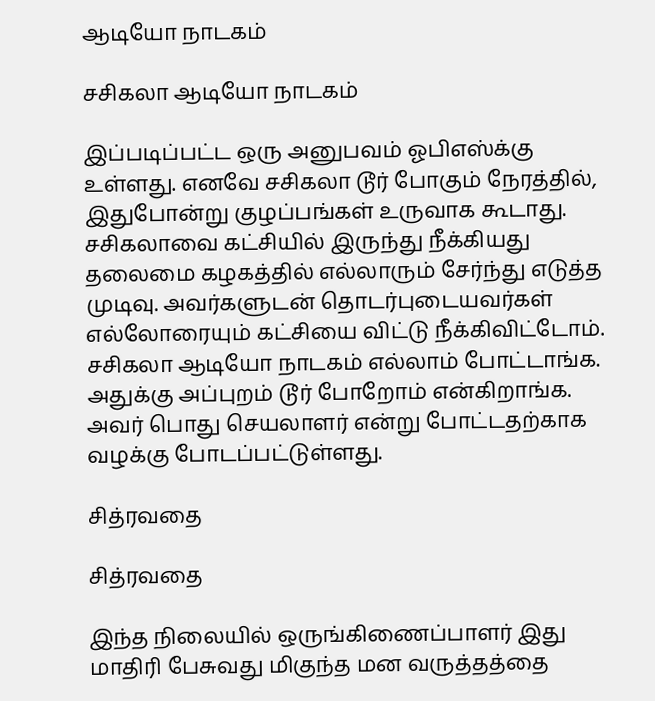ஆடியோ நாடகம்

சசிகலா ஆடியோ நாடகம்

இப்படிப்பட்ட ஒரு அனுபவம் ஓபிஎஸ்க்கு உள்ளது. எனவே சசிகலா டூர் போகும் நேரத்தில், இதுபோன்று குழப்பங்கள் உருவாக கூடாது. சசிகலாவை கட்சியில் இருந்து நீக்கியது தலைமை கழகத்தில் எல்லாரும் சேர்ந்து எடுத்த முடிவு. அவர்களுடன் தொடர்புடையவர்கள் எல்லோரையும் கட்சியை விட்டு நீக்கிவிட்டோம். சசிகலா ஆடியோ நாடகம் எல்லாம் போட்டாங்க. அதுக்கு அப்புறம் டூர் போறோம் என்கிறாங்க. அவர் பொது செயலாளர் என்று போட்டதற்காக வழக்கு போடப்பட்டுள்ளது.

சித்ரவதை

சித்ரவதை

இந்த நிலையில் ஒருங்கிணைப்பாளர் இது மாதிரி பேசுவது மிகுந்த மன வருத்தத்தை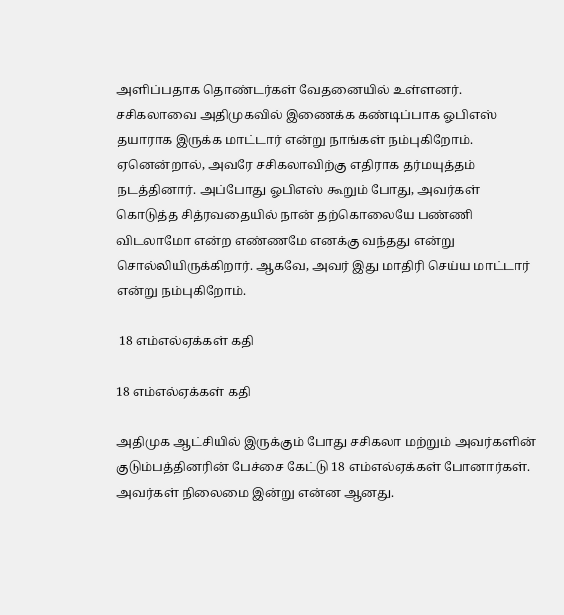அளிப்பதாக தொண்டர்கள் வேதனையில் உள்ளனர். சசிகலாவை அதிமுகவில் இணைக்க கண்டிப்பாக ஓபிஎஸ் தயாராக இருக்க மாட்டார் என்று நாங்கள் நம்புகிறோம். ஏனென்றால், அவரே சசிகலாவிற்கு எதிராக தர்மயுத்தம் நடத்தினார். அப்போது ஓபிஎஸ் கூறும் போது, அவர்கள் கொடுத்த சித்ரவதையில் நான் தற்கொலையே பண்ணி விடலாமோ என்ற எண்ணமே எனக்கு வந்தது என்று சொல்லியிருக்கிறார். ஆகவே, அவர் இது மாதிரி செய்ய மாட்டார் என்று நம்புகிறோம்.

 18 எம்எல்ஏக்கள் கதி

18 எம்எல்ஏக்கள் கதி

அதிமுக ஆட்சியில் இருக்கும் போது சசிகலா மற்றும் அவர்களின் குடும்பத்தினரின் பேச்சை கேட்டு 18 எம்எல்ஏக்கள் போனார்கள். அவர்கள் நிலைமை இன்று என்ன ஆனது.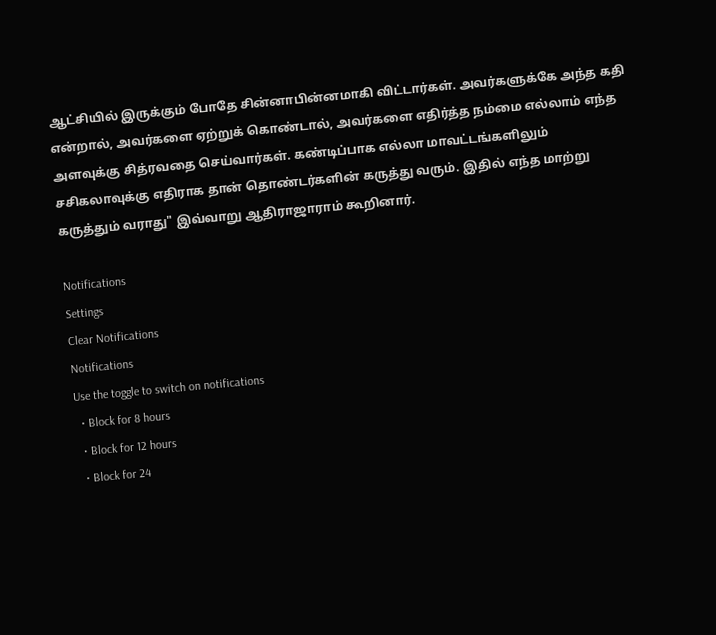ஆட்சியில் இருக்கும் போதே சின்னாபின்னமாகி விட்டார்கள். அவர்களுக்கே அந்த கதி என்றால், அவர்களை ஏற்றுக் கொண்டால், அவர்களை எதிர்த்த நம்மை எல்லாம் எந்த அளவுக்கு சித்ரவதை செய்வார்கள். கண்டிப்பாக எல்லா மாவட்டங்களிலும் சசிகலாவுக்கு எதிராக தான் தொண்டர்களின் கருத்து வரும். இதில் எந்த மாற்று கருத்தும் வராது" இவ்வாறு ஆதிராஜாராம் கூறினார்.

Notifications
Settings
Clear Notifications
Notifications
Use the toggle to switch on notifications
  • Block for 8 hours
  • Block for 12 hours
  • Block for 24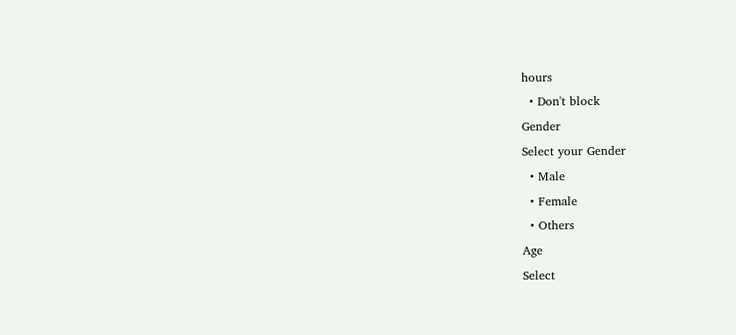hours
  • Don't block
Gender
Select your Gender
  • Male
  • Female
  • Others
Age
Select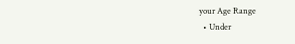your Age Range
  • Under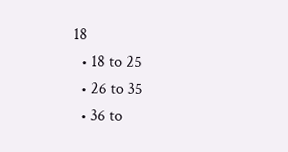18
  • 18 to 25
  • 26 to 35
  • 36 to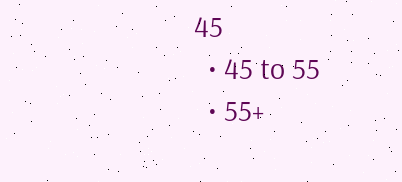45
  • 45 to 55
  • 55+